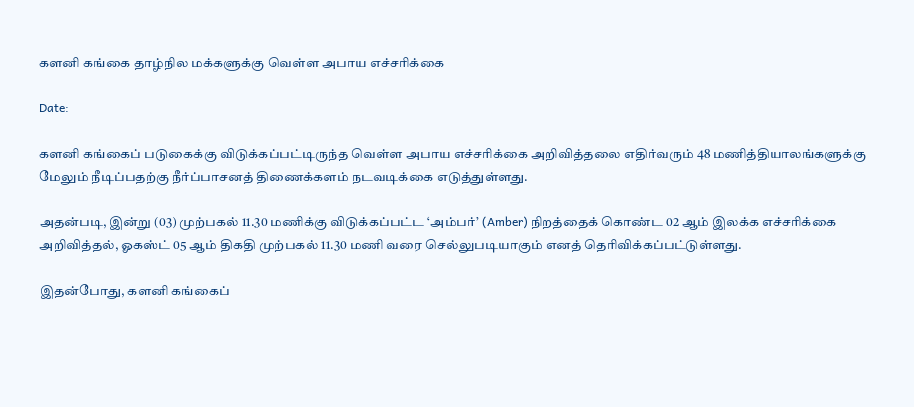களனி கங்கை தாழ்நில மக்களுக்கு வெள்ள அபாய எச்சரிக்கை

Date:

களனி கங்கைப் படுகைக்கு விடுக்கப்பட்டிருந்த வெள்ள அபாய எச்சரிக்கை அறிவித்தலை எதிர்வரும் 48 மணித்தியாலங்களுக்கு மேலும் நீடிப்பதற்கு நீர்ப்பாசனத் திணைக்களம் நடவடிக்கை எடுத்துள்ளது.

அதன்படி, இன்று (03) முற்பகல் 11.30 மணிக்கு விடுக்கப்பட்ட ‘அம்பர்’ (Amber) நிறத்தைக் கொண்ட 02 ஆம் இலக்க எச்சரிக்கை அறிவித்தல், ஓகஸ்ட் 05 ஆம் திகதி முற்பகல் 11.30 மணி வரை செல்லுபடியாகும் எனத் தெரிவிக்கப்பட்டுள்ளது.

இதன்போது, களனி கங்கைப்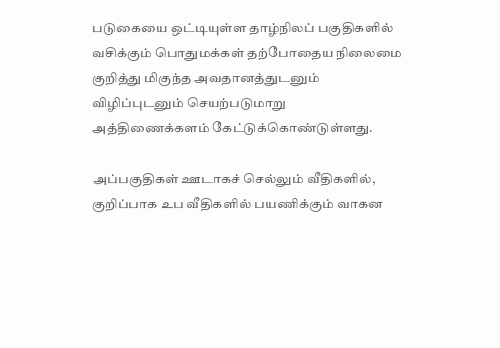படுகையை ஒட்டியுள்ள தாழ்நிலப் பகுதிகளில் வசிக்கும் பொதுமக்கள் தற்போதைய நிலைமை குறித்து மிகுந்த அவதானத்துடனும் விழிப்புடனும் செயற்படுமாறு அத்திணைக்களம் கேட்டுக்கொண்டுள்ளது.

அப்பகுதிகள் ஊடாகச் செல்லும் வீதிகளில், குறிப்பாக உப வீதிகளில் பயணிக்கும் வாகன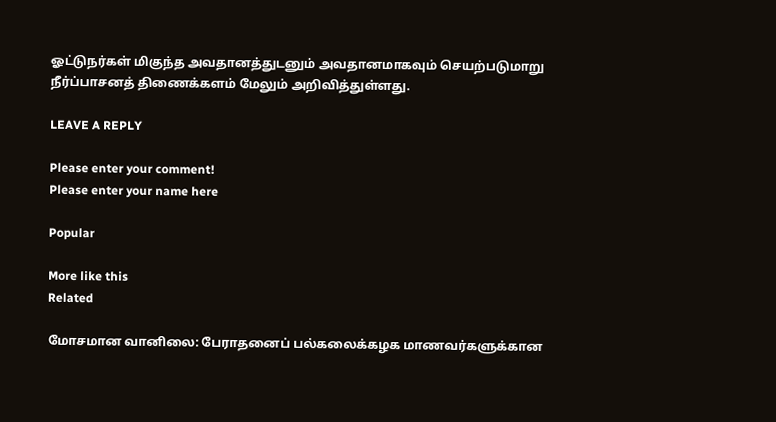ஓட்டுநர்கள் மிகுந்த அவதானத்துடனும் அவதானமாகவும் செயற்படுமாறு நீர்ப்பாசனத் திணைக்களம் மேலும் அறிவித்துள்ளது.

LEAVE A REPLY

Please enter your comment!
Please enter your name here

Popular

More like this
Related

மோசமான வானிலை: பேராதனைப் பல்கலைக்கழக மாணவர்களுக்கான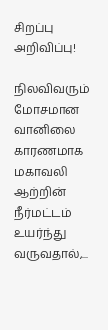சிறப்பு அறிவிப்பு!

நிலவிவரும் மோசமான வானிலை காரணமாக மகாவலி ஆற்றின் நீர்மட்டம் உயர்ந்து வருவதால்,...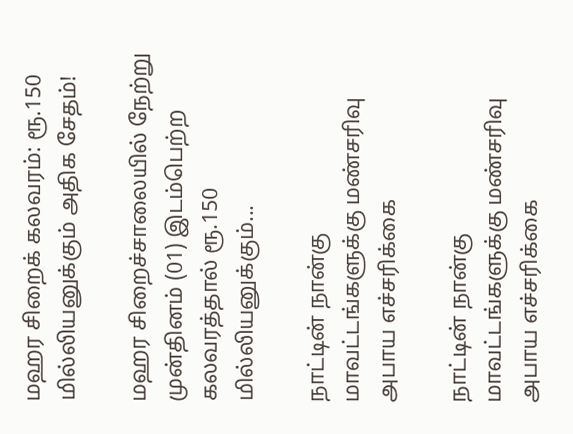மஹர சிறைக் கலவரம்: ரூ.150 மில்லியனுக்கும் அதிக சேதம்!

மஹர சிறைச்சாலையில் நேற்று முன்தினம் (01) இடம்பெற்ற கலவரத்தால் ரூ.150 மில்லியனுக்கும்...

நாட்டின் நான்கு மாவட்டங்களுக்கு மண்சரிவு அபாய எச்சரிக்கை

நாட்டின் நான்கு மாவட்டங்களுக்கு மண்சரிவு அபாய எச்சரிக்கை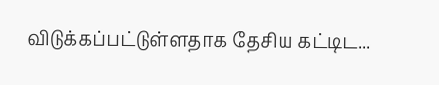விடுக்கப்பட்டுள்ளதாக தேசிய கட்டிட...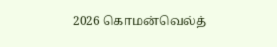2026 கொமன்வெல்த்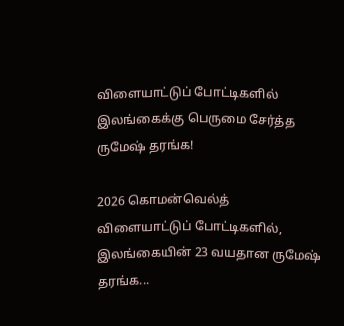விளையாட்டுப் போட்டிகளில் இலங்கைக்கு பெருமை சேர்த்த ருமேஷ் தரங்க!

2026 கொமன்வெல்த் விளையாட்டுப் போட்டிகளில், இலங்கையின் 23 வயதான ருமேஷ் தரங்க...